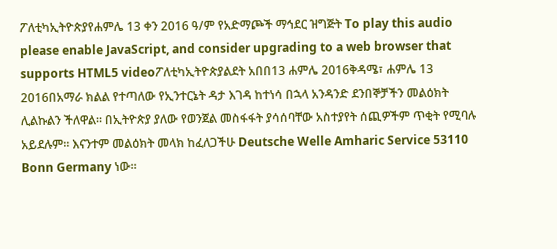ፖለቲካኢትዮጵያየሐምሌ 13 ቀን 2016 ዓ/ም የአድማጮች ማኅደር ዝግጅት To play this audio please enable JavaScript, and consider upgrading to a web browser that supports HTML5 videoፖለቲካኢትዮጵያልደት አበበ13 ሐምሌ 2016ቅዳሜ፣ ሐምሌ 13 2016በአማራ ክልል የተጣለው የኢንተርኔት ዳታ እገዳ ከተነሳ በኋላ አንዳንድ ደንበኞቻችን መልዕክት ሊልኩልን ችለዋል። በኢትዮጵያ ያለው የወንጀል መስፋፋት ያሳሰባቸው አስተያየት ሰጪዎችም ጥቂት የሚባሉ አይደሉም። እናንተም መልዕክት መላክ ከፈለጋችሁ Deutsche Welle Amharic Service 53110 Bonn Germany ነው።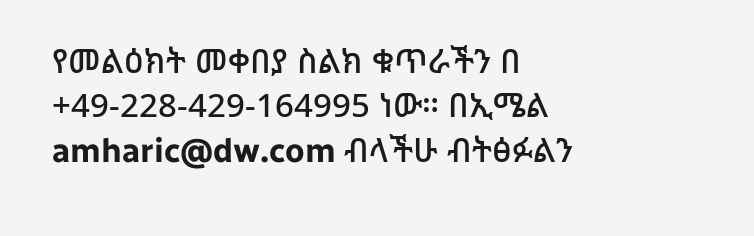የመልዕክት መቀበያ ስልክ ቁጥራችን በ +49-228-429-164995 ነው። በኢሜል amharic@dw.com ብላችሁ ብትፅፉልን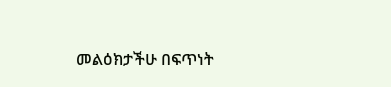መልዕክታችሁ በፍጥነት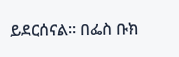ይደርሰናል። በፌስ ቡክ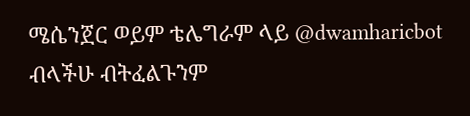ሜሴንጀር ወይም ቴሌግራም ላይ @dwamharicbot ብላችሁ ብትፈልጉንም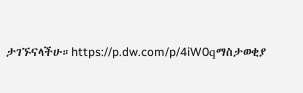ታገኙናላችሁ።https://p.dw.com/p/4iW0qማስታወቂያ